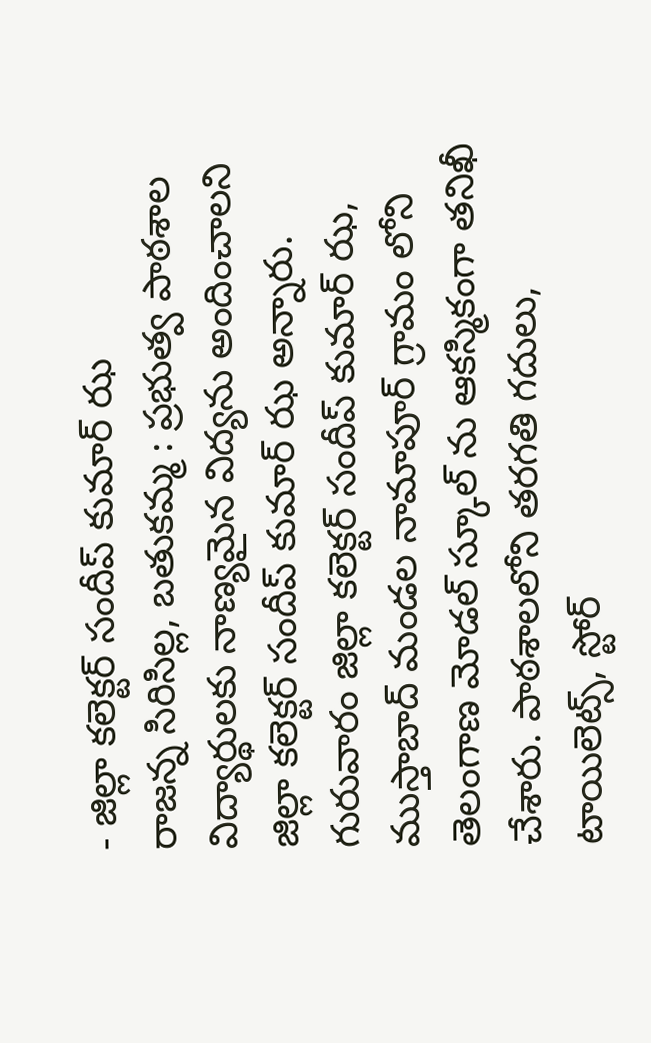- జిల్లా కలెక్టర్ సందీప్ కుమార్ ఝ
రాజన్న సిరిసిల్ల, బతుకమ్మ : ప్రభుత్వ పాఠశాల విద్యార్థులకు నాణ్యమైన విద్యను అందించాలని జిల్లా కలెక్టర్ సందీప్ కుమార్ ఝ అన్నారు. గురువారం జిల్లా కలెక్టర్ సందీప్ కుమార్ ఝ, ముస్తాబాద్ మండల నామాపూర్ గ్రామం లోని తెలంగాణ మోడల్ స్కూల్ ను ఆకస్మికంగా తనిఖీ చేశారు. పాఠశాలలోని తరగతి గదులు, టాయిలెట్స్, స్టోర్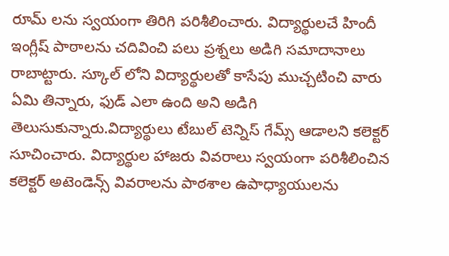రూమ్ లను స్వయంగా తిరిగి పరిశీలించారు. విద్యార్థులచే హిందీ ఇంగ్లీష్ పాఠాలను చదివించి పలు ప్రశ్నలు అడిగి సమాదానాలు రాబాట్టారు. స్కూల్ లోని విద్యార్థులతో కాసేపు ముచ్చటించి వారు ఏమి తిన్నారు, ఫుడ్ ఎలా ఉంది అని అడిగి తెలుసుకున్నారు.విద్యార్థులు టేబుల్ టెన్నిస్ గేమ్స్ ఆడాలని కలెక్టర్ సూచించారు. విద్యార్థుల హాజరు వివరాలు స్వయంగా పరిశీలించిన కలెక్టర్ అటెండెన్స్ వివరాలను పాఠశాల ఉపాధ్యాయులను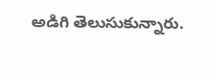అడిగి తెలుసుకున్నారు.